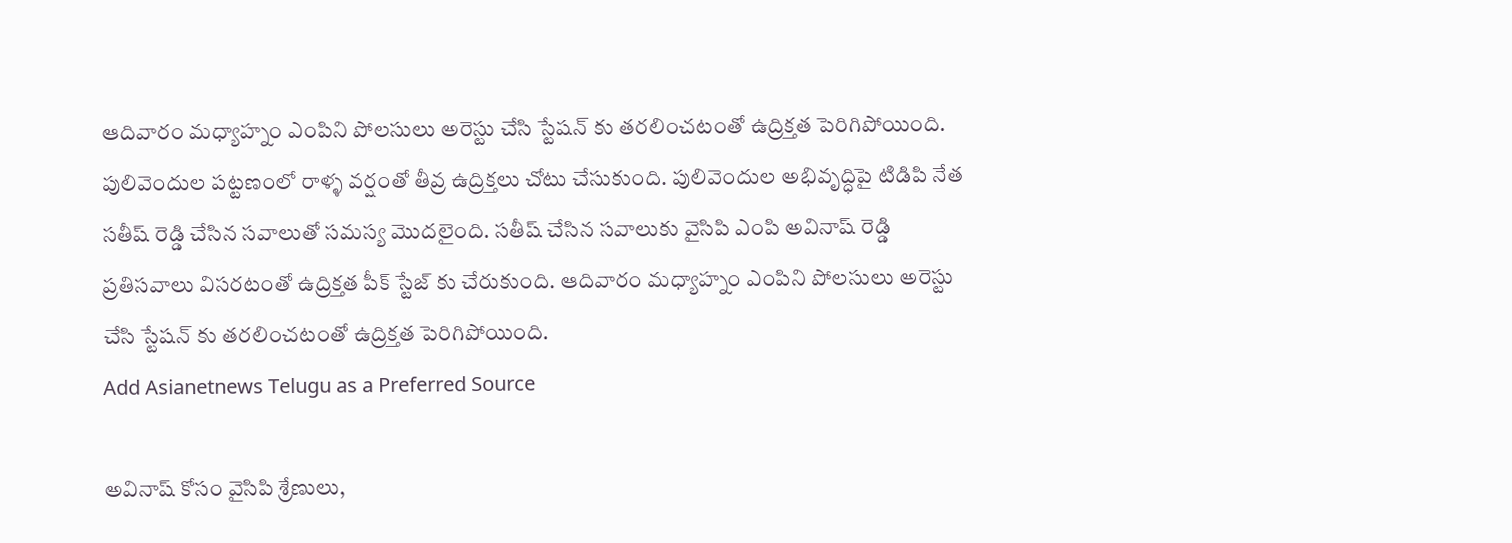ఆదివారం మధ్యాహ్నం ఎంపిని పోలసులు అరెస్టు చేసి స్టేషన్ కు తరలించటంతో ఉద్రిక్తత పెరిగిపోయింది.
పులివెందుల పట్టణంలో రాళ్ళ వర్షంతో తీవ్ర ఉద్రిక్తలు చోటు చేసుకుంది. పులివెందుల అభివృద్ధిపై టిడిపి నేత సతీష్ రెడ్డి చేసిన సవాలుతో సమస్య మొదలైంది. సతీష్ చేసిన సవాలుకు వైసిపి ఎంపి అవినాష్ రెడ్డి ప్రతిసవాలు విసరటంతో ఉద్రిక్తత పీక్ స్టేజ్ కు చేరుకుంది. ఆదివారం మధ్యాహ్నం ఎంపిని పోలసులు అరెస్టు చేసి స్టేషన్ కు తరలించటంతో ఉద్రిక్తత పెరిగిపోయింది.
Add Asianetnews Telugu as a Preferred Source

అవినాష్ కోసం వైసిపి శ్రేణులు,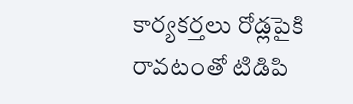కార్యకర్తలు రోడ్లపైకి రావటంతో టిడిపి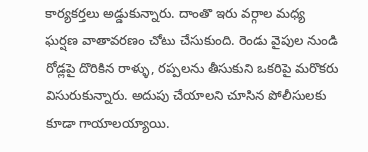కార్యకర్తలు అడ్డుకున్నారు. దాంతొ ఇరు వర్గాల మధ్య ఘర్షణ వాతావరణం చోటు చేసుకుంది. రెండు వైపుల నుండి రోడ్లపై దొరికిన రాళ్ళు, రప్పలను తీసుకుని ఒకరిపై మరొకరు విసురుకున్నారు. అదుపు చేయాలని చూసిన పోలీసులకు కూడా గాయాలయ్యాయి.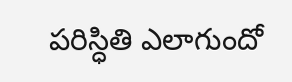పరిస్ధితి ఎలాగుందో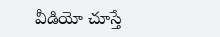వీడియో చూస్తే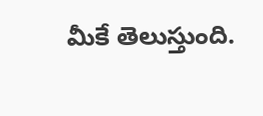మీకే తెలుస్తుంది.